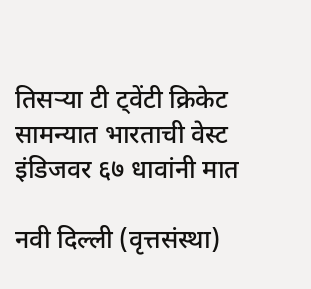तिसऱ्या टी ट्वेंटी क्रिकेट सामन्यात भारताची वेस्ट इंडिजवर ६७ धावांनी मात

नवी दिल्ली (वृत्तसंस्था)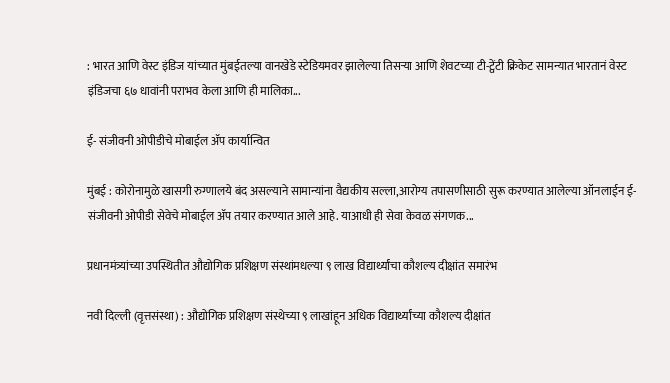: भारत आणि वेस्ट इंडिज यांच्यात मुंबईतल्या वानखेडे स्टेडियमवर झालेल्या तिसऱ्या आणि शेवटच्या टी-ट्वेंटी क्रिकेट सामन्यात भारतानं वेस्ट इंडिजचा ६७ धावांनी पराभव केला आणि ही मालिका...

ई- संजीवनी ओपीडीचे मोबाईल ॲप कार्यान्वित

मुंबई : कोरोनामुळे खासगी रुग्णालये बंद असल्याने सामान्यांना वैद्यकीय सल्ला,आरोग्य तपासणीसाठी सुरू करण्यात आलेल्या ऑनलाईन ई-संजीवनी ओपीडी सेवेचे मोबाईल ॲप तयार करण्यात आले आहे. याआधी ही सेवा केवळ संगणक...

प्रधानमंत्र्यांच्या उपस्थितीत औद्योगिक प्रशिक्षण संस्थांमधल्या ९ लाख विद्यार्थ्यांचा कौशल्य दीक्षांत समारंभ

नवी दिल्ली (वृत्तसंस्था) : औद्योगिक प्रशिक्षण संस्थेच्या ९ लाखांहून अधिक विद्यार्थ्यांच्या कौशल्य दीक्षांत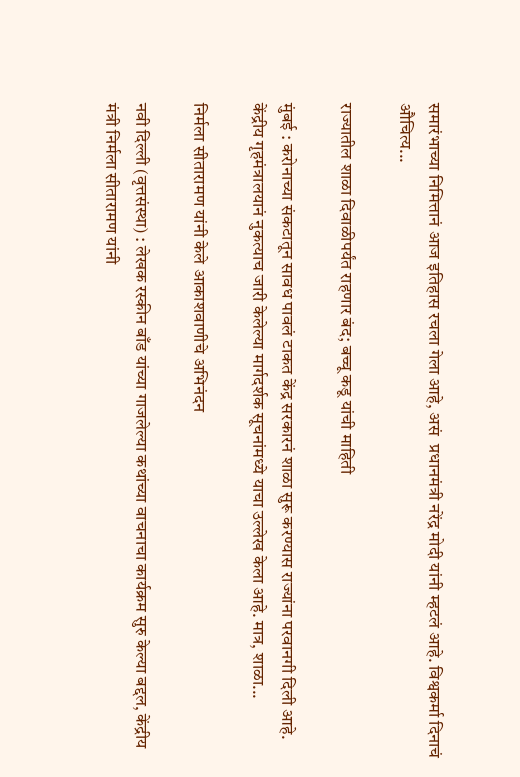समारंभाच्या निमित्तानं आज इतिहास रचला गेला आहे, असं  प्रधानमंत्री नरेंद्र मोदी यांनी म्हटलं आहे. विश्वकर्मा दिनाचं औचित्य...

राज्यातील शाळा दिवाळीपर्यंत राहणार बंद; बच्चू कडू यांची माहिती

मुंबई : करोनाच्या संकटातून सावध पावलं टाकत केंद्र सरकारनं शाळा सुरू करण्यास राज्यांना परवानगी दिली आहे. केंद्रीय गृहमंत्रालयानं नुकत्याच जारी केलेल्या मार्गदर्शक सूचनांमध्ये याचा उल्लेख केला आहे. मात्र, शाळा...

निर्मला सीतारामण यांनी केले आकाशवाणीचे अभिनंदन

नवी दिल्ली (वृत्तसंस्था) : लेखक रस्कीन बाँड यांच्या गाजलेल्या कथांच्या वाचनाचा कार्यक्रम सुरु केल्या बद्दल, केंद्रीय मंत्री निर्मला सीतारामण यांनी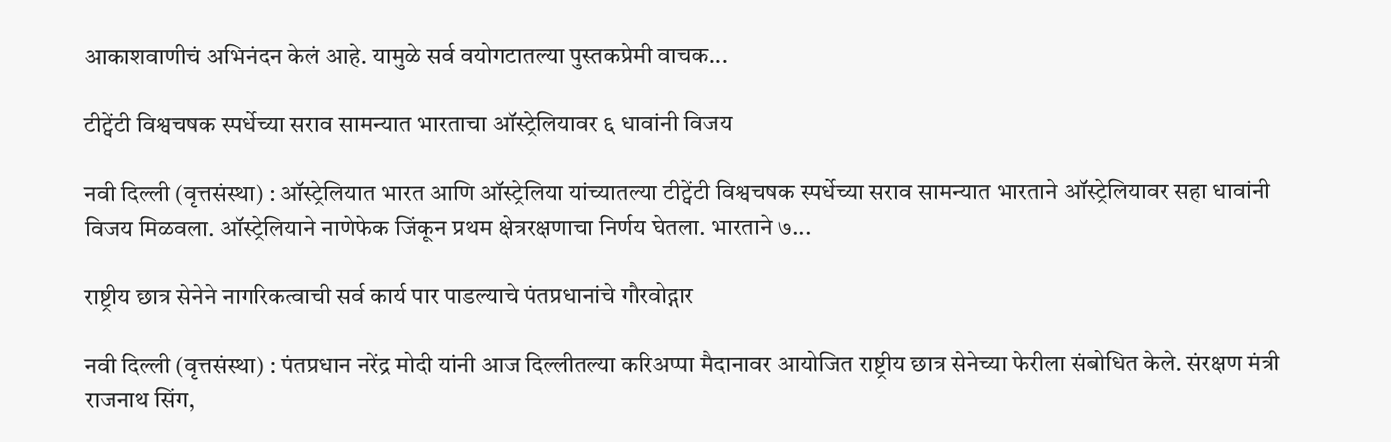आकाशवाणीचं अभिनंदन केलं आहे. यामुळे सर्व वयोगटातल्या पुस्तकप्रेमी वाचक...

टीट्वेंटी विश्वचषक स्पर्धेच्या सराव सामन्यात भारताचा ऑस्ट्रेलियावर ६ धावांनी विजय

नवी दिल्ली (वृत्तसंस्था) : ऑस्ट्रेलियात भारत आणि ऑस्ट्रेलिया यांच्यातल्या टीट्वेंटी विश्वचषक स्पर्धेच्या सराव सामन्यात भारताने ऑस्ट्रेलियावर सहा धावांनी विजय मिळवला. ऑस्ट्रेलियाने नाणेफेक जिंकून प्रथम क्षेत्ररक्षणाचा निर्णय घेतला. भारताने ७...

राष्ट्रीय छात्र सेनेने नागरिकत्वाची सर्व कार्य पार पाडल्याचे पंतप्रधानांचे गौरवोद्गार

नवी दिल्ली (वृत्तसंस्था) : पंतप्रधान नरेंद्र मोदी यांनी आज दिल्लीतल्या करिअप्पा मैदानावर आयोजित राष्ट्रीय छात्र सेनेच्या फेरीला संबोधित केले. संरक्षण मंत्री राजनाथ सिंग,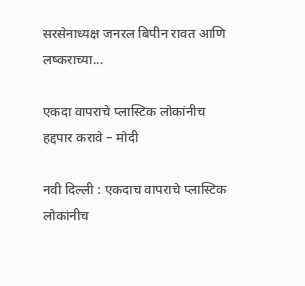सरसेनाध्यक्ष जनरल बिपीन रावत आणि लष्कराच्या...

एकदा वापराचे प्लास्टिक लोकांनीच हद्दपार करावे – मोदी

नवी दिल्ली : एकदाच वापराचे प्लास्टिक लोकांनीच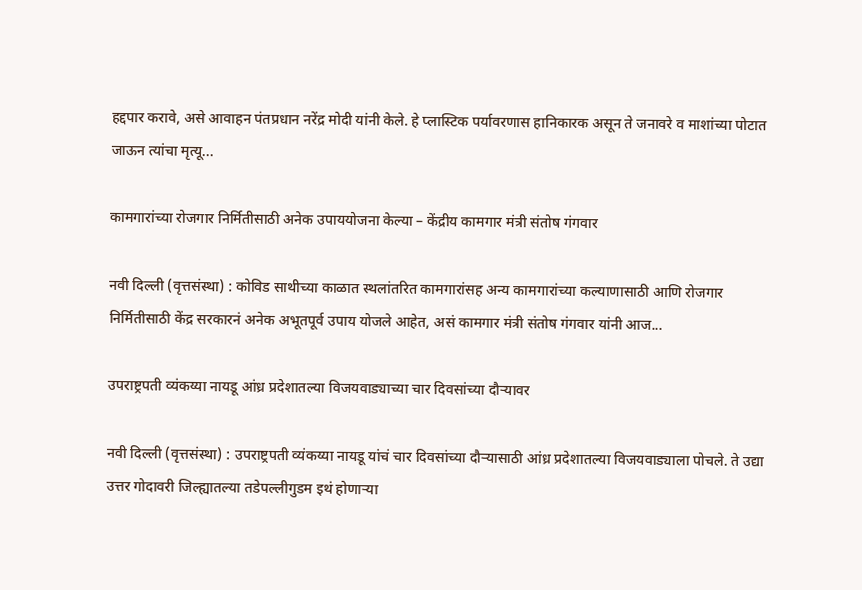हद्दपार करावे, असे आवाहन पंतप्रधान नरेंद्र मोदी यांनी केले. हे प्लास्टिक पर्यावरणास हानिकारक असून ते जनावरे व माशांच्या पोटात जाऊन त्यांचा मृत्यू...

कामगारांच्या रोजगार निर्मितीसाठी अनेक उपाययोजना केल्या – केंद्रीय कामगार मंत्री संतोष गंगवार

नवी दिल्ली (वृत्तसंस्था) : कोविड साथीच्या काळात स्थलांतरित कामगारांसह अन्य कामगारांच्या कल्याणासाठी आणि रोजगार निर्मितीसाठी केंद्र सरकारनं अनेक अभूतपूर्व उपाय योजले आहेत, असं कामगार मंत्री संतोष गंगवार यांनी आज...

उपराष्ट्रपती व्यंकय्या नायडू आंध्र प्रदेशातल्या विजयवाड्याच्या चार दिवसांच्या दौर्‍यावर

नवी दिल्ली (वृत्तसंस्था) : उपराष्ट्रपती व्यंकय्या नायडू यांचं चार दिवसांच्या दौर्‍यासाठी आंध्र प्रदेशातल्या विजयवाड्याला पोचले. ते उद्या उत्तर गोदावरी जिल्ह्यातल्या तडेपल्लीगुडम इथं होणार्‍या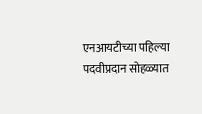एनआयटीच्या पहिल्या पदवीप्रदान सोहळ्यात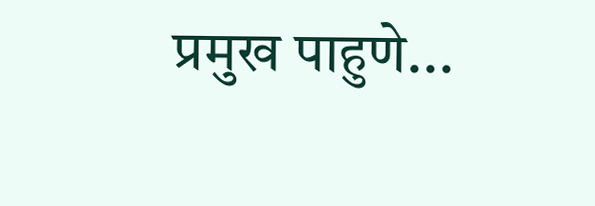प्रमुख पाहुणे...